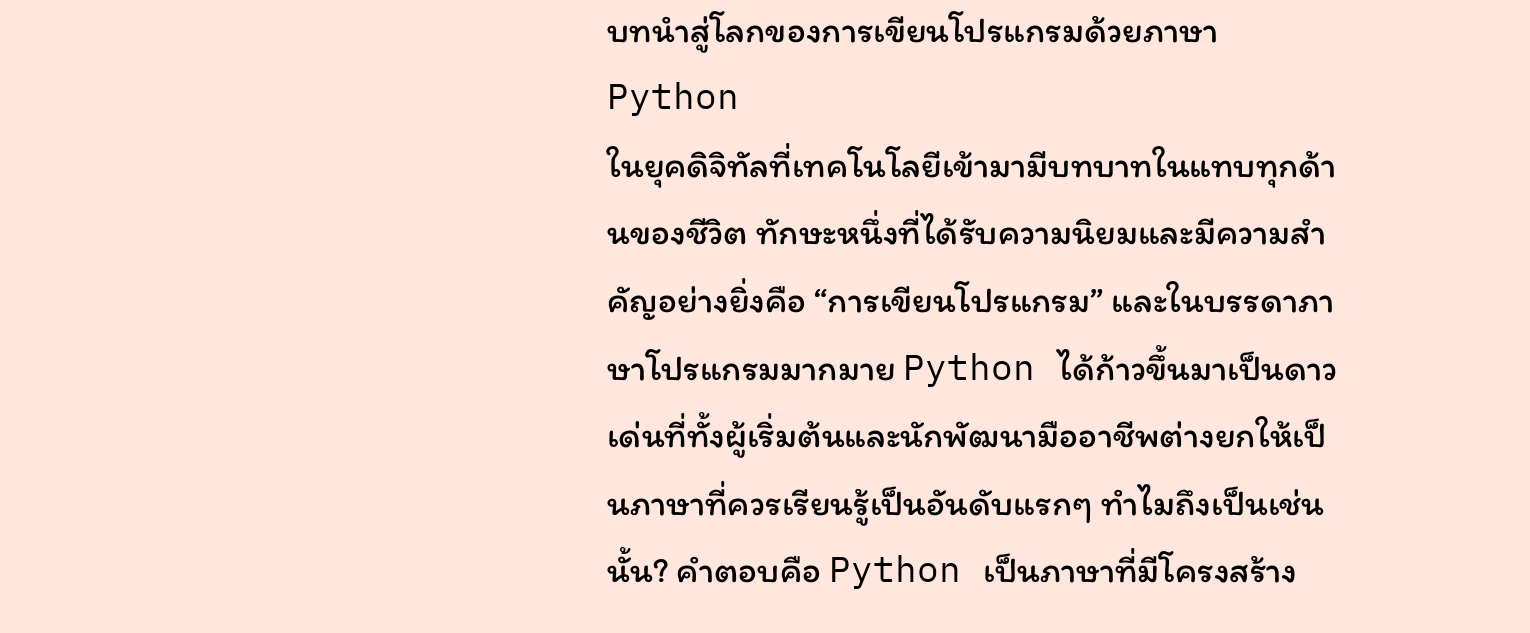บทนำสู่โลกของการเขียนโปรแกรมด้วยภาษา Python
ในยุคดิจิทัลที่เทคโนโลยีเข้ามามีบทบาทในแทบทุกด้านของชีวิต ทักษะหนึ่งที่ได้รับความนิยมและมีความสำคัญอย่างยิ่งคือ “การเขียนโปรแกรม” และในบรรดาภาษาโปรแกรมมากมาย Python ได้ก้าวขึ้นมาเป็นดาวเด่นที่ทั้งผู้เริ่มต้นและนักพัฒนามืออาชีพต่างยกให้เป็นภาษาที่ควรเรียนรู้เป็นอันดับแรกๆ ทำไมถึงเป็นเช่นนั้น? คำตอบคือ Python เป็นภาษาที่มีโครงสร้าง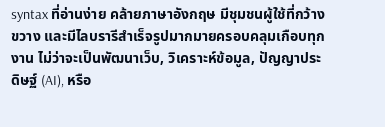syntax ที่อ่านง่าย คล้ายภาษาอังกฤษ มีชุมชนผู้ใช้ที่กว้างขวาง และมีไลบรารีสำเร็จรูปมากมายครอบคลุมเกือบทุกงาน ไม่ว่าจะเป็นพัฒนาเว็บ, วิเคราะห์ข้อมูล, ปัญญาประดิษฐ์ (AI), หรือ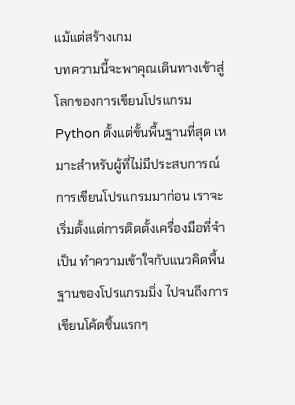แม้แต่สร้างเกม
บทความนี้จะพาคุณเดินทางเข้าสู่โลกของการเขียนโปรแกรม Python ตั้งแต่ขั้นพื้นฐานที่สุด เหมาะสำหรับผู้ที่ไม่มีประสบการณ์การเขียนโปรแกรมมาก่อน เราจะเริ่มตั้งแต่การติดตั้งเครื่องมือที่จำเป็น ทำความเข้าใจกับแนวคิดพื้นฐานของโปรแกรมมิ่ง ไปจนถึงการเขียนโค้ดชิ้นแรกๆ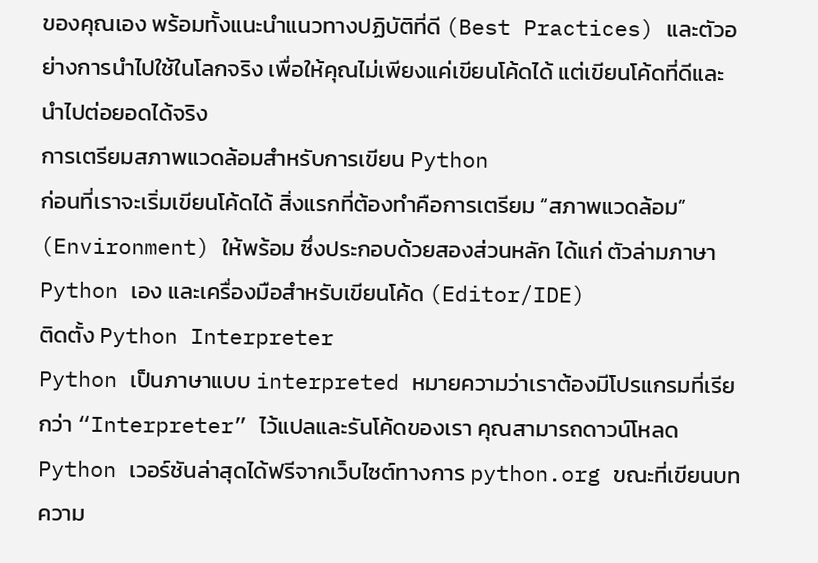ของคุณเอง พร้อมทั้งแนะนำแนวทางปฏิบัติที่ดี (Best Practices) และตัวอย่างการนำไปใช้ในโลกจริง เพื่อให้คุณไม่เพียงแค่เขียนโค้ดได้ แต่เขียนโค้ดที่ดีและนำไปต่อยอดได้จริง
การเตรียมสภาพแวดล้อมสำหรับการเขียน Python
ก่อนที่เราจะเริ่มเขียนโค้ดได้ สิ่งแรกที่ต้องทำคือการเตรียม “สภาพแวดล้อม” (Environment) ให้พร้อม ซึ่งประกอบด้วยสองส่วนหลัก ได้แก่ ตัวล่ามภาษา Python เอง และเครื่องมือสำหรับเขียนโค้ด (Editor/IDE)
ติดตั้ง Python Interpreter
Python เป็นภาษาแบบ interpreted หมายความว่าเราต้องมีโปรแกรมที่เรียกว่า “Interpreter” ไว้แปลและรันโค้ดของเรา คุณสามารถดาวน์โหลด Python เวอร์ชันล่าสุดได้ฟรีจากเว็บไซต์ทางการ python.org ขณะที่เขียนบทความ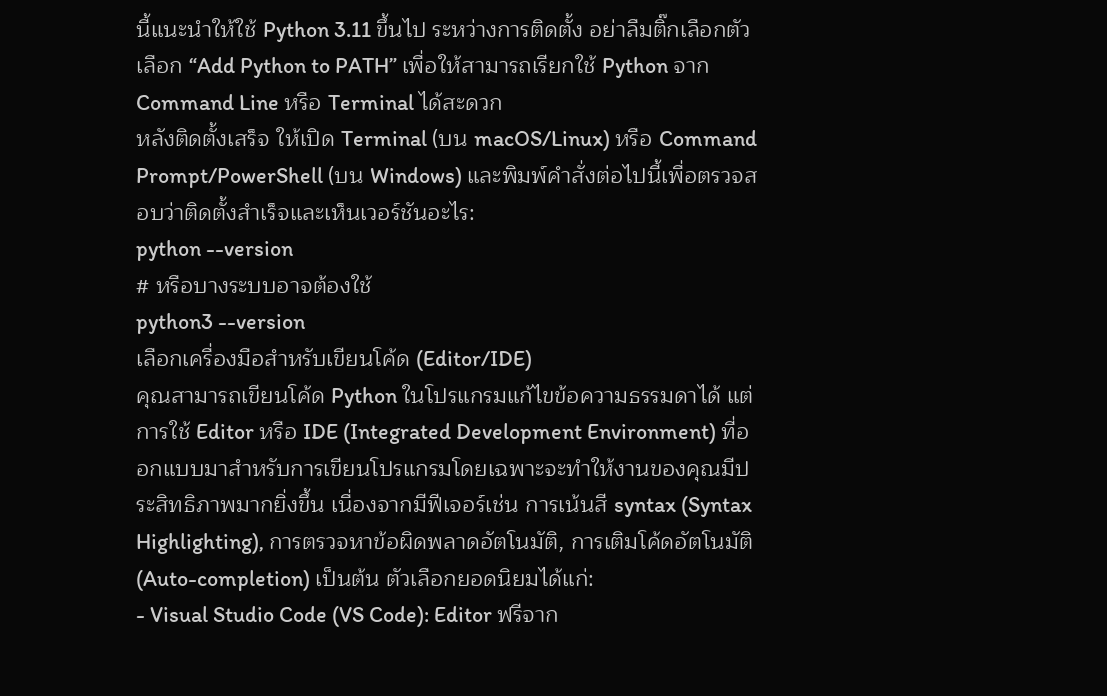นี้แนะนำให้ใช้ Python 3.11 ขึ้นไป ระหว่างการติดตั้ง อย่าลืมติ๊กเลือกตัวเลือก “Add Python to PATH” เพื่อให้สามารถเรียกใช้ Python จาก Command Line หรือ Terminal ได้สะดวก
หลังติดตั้งเสร็จ ให้เปิด Terminal (บน macOS/Linux) หรือ Command Prompt/PowerShell (บน Windows) และพิมพ์คำสั่งต่อไปนี้เพื่อตรวจสอบว่าติดตั้งสำเร็จและเห็นเวอร์ชันอะไร:
python --version
# หรือบางระบบอาจต้องใช้
python3 --version
เลือกเครื่องมือสำหรับเขียนโค้ด (Editor/IDE)
คุณสามารถเขียนโค้ด Python ในโปรแกรมแก้ไขข้อความธรรมดาได้ แต่การใช้ Editor หรือ IDE (Integrated Development Environment) ที่ออกแบบมาสำหรับการเขียนโปรแกรมโดยเฉพาะจะทำให้งานของคุณมีประสิทธิภาพมากยิ่งขึ้น เนื่องจากมีฟีเจอร์เช่น การเน้นสี syntax (Syntax Highlighting), การตรวจหาข้อผิดพลาดอัตโนมัติ, การเติมโค้ดอัตโนมัติ (Auto-completion) เป็นต้น ตัวเลือกยอดนิยมได้แก่:
- Visual Studio Code (VS Code): Editor ฟรีจาก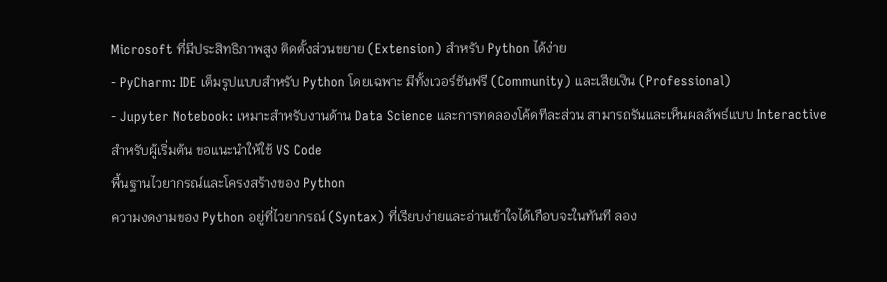Microsoft ที่มีประสิทธิภาพสูง ติดตั้งส่วนขยาย (Extension) สำหรับ Python ได้ง่าย
- PyCharm: IDE เต็มรูปแบบสำหรับ Python โดยเฉพาะ มีทั้งเวอร์ชันฟรี (Community) และเสียเงิน (Professional)
- Jupyter Notebook: เหมาะสำหรับงานด้าน Data Science และการทดลองโค้ดทีละส่วน สามารถรันและเห็นผลลัพธ์แบบ Interactive
สำหรับผู้เริ่มต้น ขอแนะนำให้ใช้ VS Code
พื้นฐานไวยากรณ์และโครงสร้างของ Python
ความงดงามของ Python อยู่ที่ไวยากรณ์ (Syntax) ที่เรียบง่ายและอ่านเข้าใจได้เกือบจะในทันที ลอง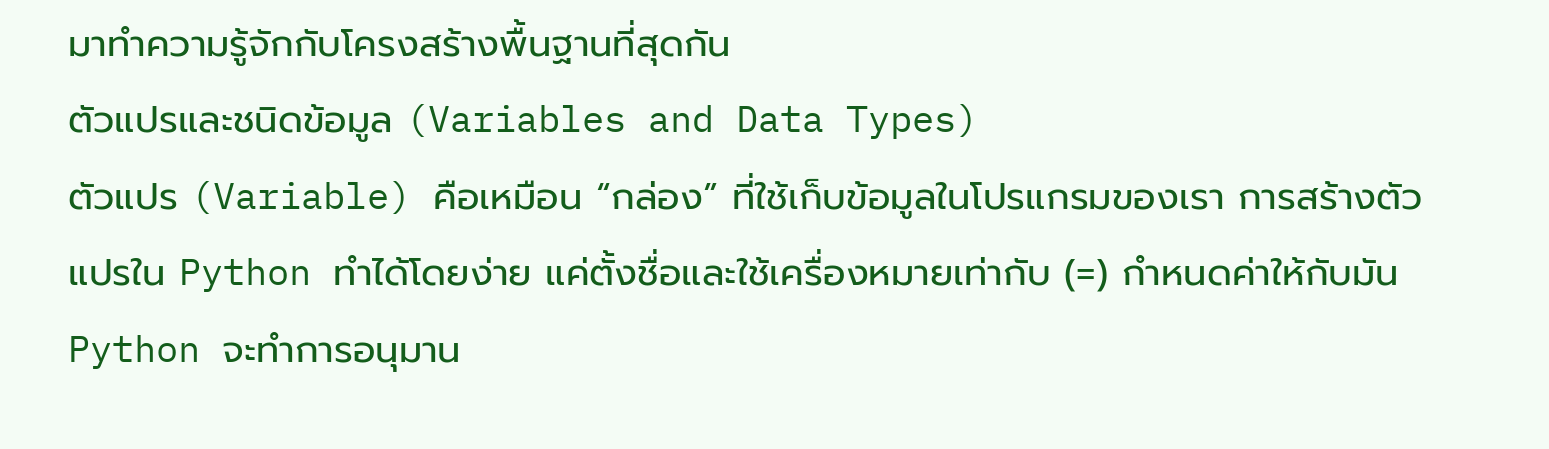มาทำความรู้จักกับโครงสร้างพื้นฐานที่สุดกัน
ตัวแปรและชนิดข้อมูล (Variables and Data Types)
ตัวแปร (Variable) คือเหมือน “กล่อง” ที่ใช้เก็บข้อมูลในโปรแกรมของเรา การสร้างตัวแปรใน Python ทำได้โดยง่าย แค่ตั้งชื่อและใช้เครื่องหมายเท่ากับ (=) กำหนดค่าให้กับมัน Python จะทำการอนุมาน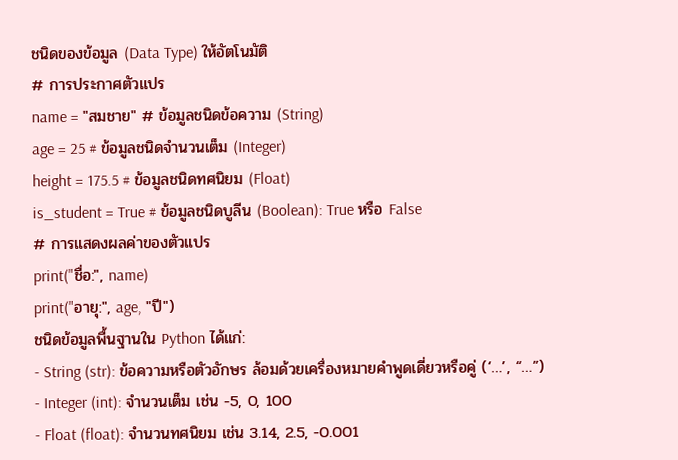ชนิดของข้อมูล (Data Type) ให้อัตโนมัติ
# การประกาศตัวแปร
name = "สมชาย" # ข้อมูลชนิดข้อความ (String)
age = 25 # ข้อมูลชนิดจำนวนเต็ม (Integer)
height = 175.5 # ข้อมูลชนิดทศนิยม (Float)
is_student = True # ข้อมูลชนิดบูลีน (Boolean): True หรือ False
# การแสดงผลค่าของตัวแปร
print("ชื่อ:", name)
print("อายุ:", age, "ปี")
ชนิดข้อมูลพื้นฐานใน Python ได้แก่:
- String (str): ข้อความหรือตัวอักษร ล้อมด้วยเครื่องหมายคำพูดเดี่ยวหรือคู่ (‘…’, “…”)
- Integer (int): จำนวนเต็ม เช่น -5, 0, 100
- Float (float): จำนวนทศนิยม เช่น 3.14, 2.5, -0.001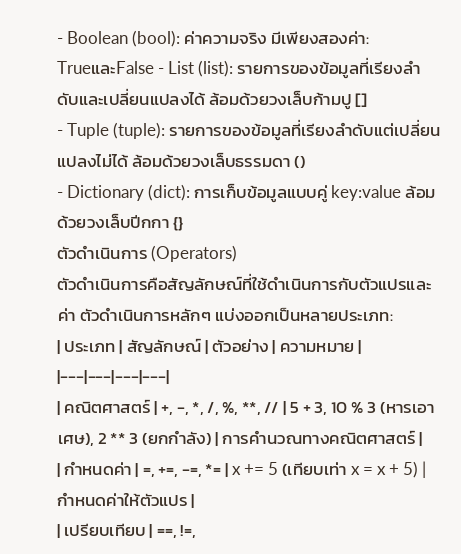- Boolean (bool): ค่าความจริง มีเพียงสองค่า:
TrueและFalse - List (list): รายการของข้อมูลที่เรียงลำดับและเปลี่ยนแปลงได้ ล้อมด้วยวงเล็บก้ามปู []
- Tuple (tuple): รายการของข้อมูลที่เรียงลำดับแต่เปลี่ยนแปลงไม่ได้ ล้อมด้วยวงเล็บธรรมดา ()
- Dictionary (dict): การเก็บข้อมูลแบบคู่ key:value ล้อมด้วยวงเล็บปีกกา {}
ตัวดำเนินการ (Operators)
ตัวดำเนินการคือสัญลักษณ์ที่ใช้ดำเนินการกับตัวแปรและค่า ตัวดำเนินการหลักๆ แบ่งออกเป็นหลายประเภท:
| ประเภท | สัญลักษณ์ | ตัวอย่าง | ความหมาย |
|---|---|---|---|
| คณิตศาสตร์ | +, -, *, /, %, **, // | 5 + 3, 10 % 3 (หารเอาเศษ), 2 ** 3 (ยกกำลัง) | การคำนวณทางคณิตศาสตร์ |
| กำหนดค่า | =, +=, -=, *= | x += 5 (เทียบเท่า x = x + 5) | กำหนดค่าให้ตัวแปร |
| เปรียบเทียบ | ==, !=,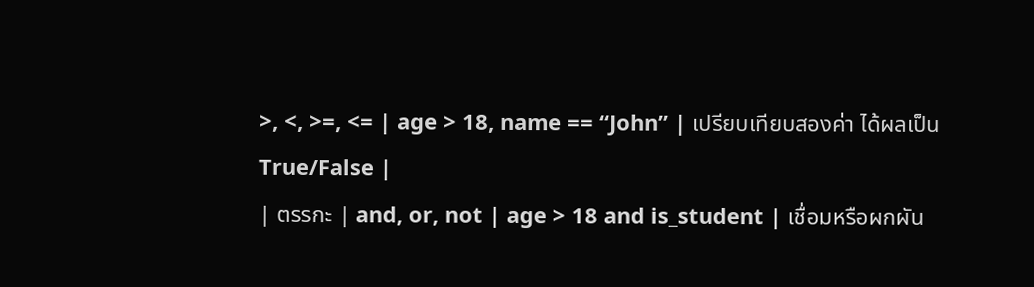>, <, >=, <= | age > 18, name == “John” | เปรียบเทียบสองค่า ได้ผลเป็น True/False |
| ตรรกะ | and, or, not | age > 18 and is_student | เชื่อมหรือผกผัน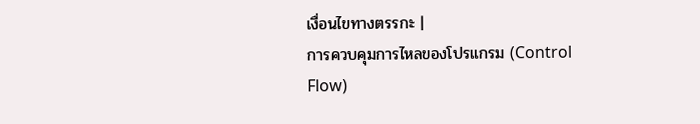เงื่อนไขทางตรรกะ |
การควบคุมการไหลของโปรแกรม (Control Flow)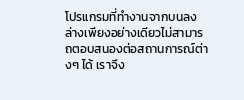โปรแกรมที่ทำงานจากบนลงล่างเพียงอย่างเดียวไม่สามารถตอบสนองต่อสถานการณ์ต่างๆ ได้ เราจึง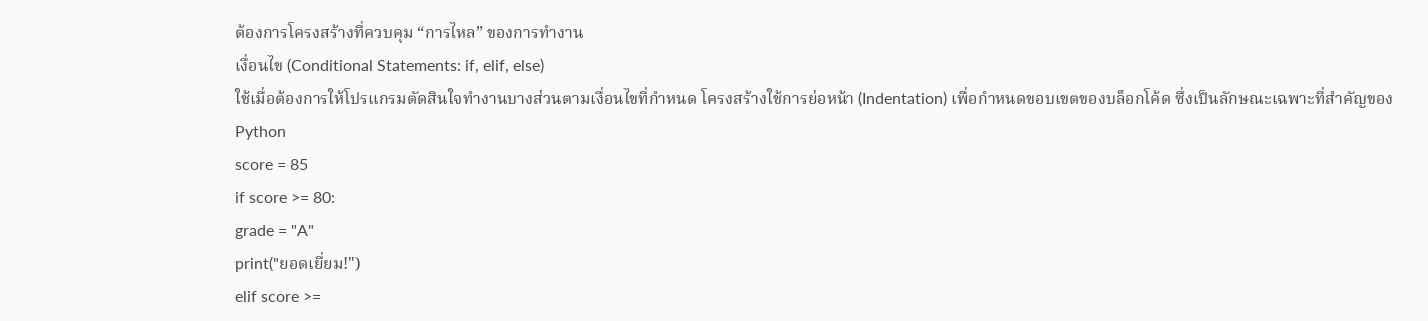ต้องการโครงสร้างที่ควบคุม “การไหล” ของการทำงาน
เงื่อนไข (Conditional Statements: if, elif, else)
ใช้เมื่อต้องการให้โปรแกรมตัดสินใจทำงานบางส่วนตามเงื่อนไขที่กำหนด โครงสร้างใช้การย่อหน้า (Indentation) เพื่อกำหนดขอบเขตของบล็อกโค้ด ซึ่งเป็นลักษณะเฉพาะที่สำคัญของ Python
score = 85
if score >= 80:
grade = "A"
print("ยอดเยี่ยม!")
elif score >=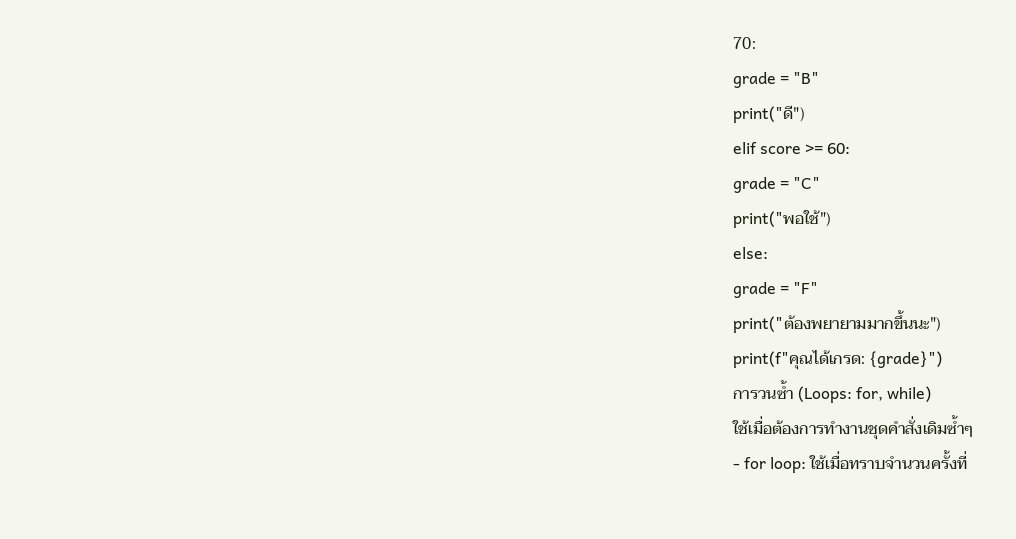70:
grade = "B"
print("ดี")
elif score >= 60:
grade = "C"
print("พอใช้")
else:
grade = "F"
print("ต้องพยายามมากขึ้นนะ")
print(f"คุณได้เกรด: {grade}")
การวนซ้ำ (Loops: for, while)
ใช้เมื่อต้องการทำงานชุดคำสั่งเดิมซ้ำๆ
- for loop: ใช้เมื่อทราบจำนวนครั้งที่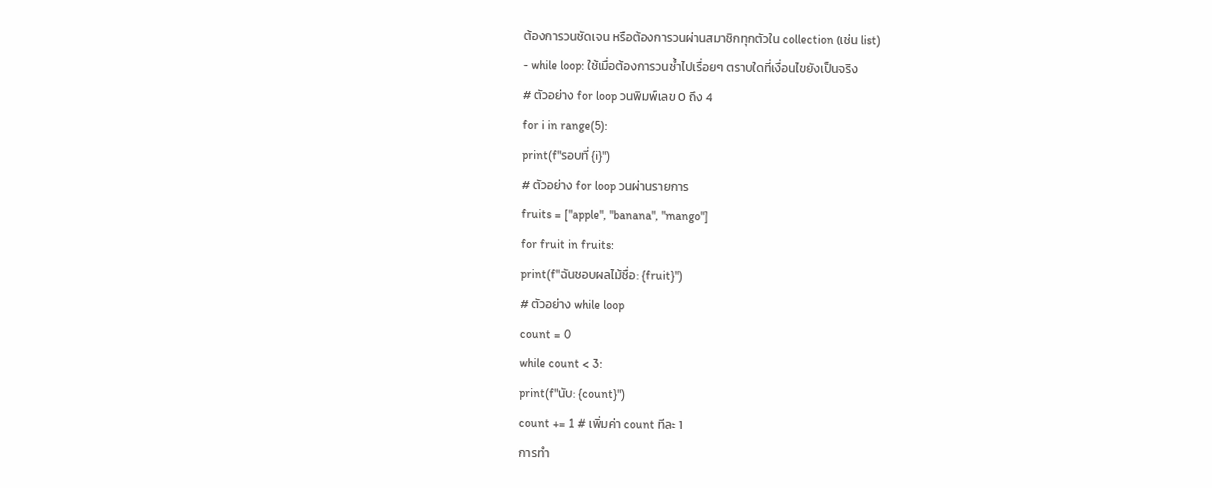ต้องการวนชัดเจน หรือต้องการวนผ่านสมาชิกทุกตัวใน collection (เช่น list)
- while loop: ใช้เมื่อต้องการวนซ้ำไปเรื่อยๆ ตราบใดที่เงื่อนไขยังเป็นจริง
# ตัวอย่าง for loop วนพิมพ์เลข 0 ถึง 4
for i in range(5):
print(f"รอบที่ {i}")
# ตัวอย่าง for loop วนผ่านรายการ
fruits = ["apple", "banana", "mango"]
for fruit in fruits:
print(f"ฉันชอบผลไม้ชื่อ: {fruit}")
# ตัวอย่าง while loop
count = 0
while count < 3:
print(f"นับ: {count}")
count += 1 # เพิ่มค่า count ทีละ 1
การทำ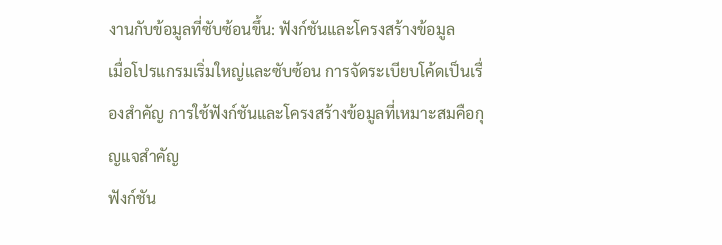งานกับข้อมูลที่ซับซ้อนขึ้น: ฟังก์ชันและโครงสร้างข้อมูล
เมื่อโปรแกรมเริ่มใหญ่และซับซ้อน การจัดระเบียบโค้ดเป็นเรื่องสำคัญ การใช้ฟังก์ชันและโครงสร้างข้อมูลที่เหมาะสมคือกุญแจสำคัญ
ฟังก์ชัน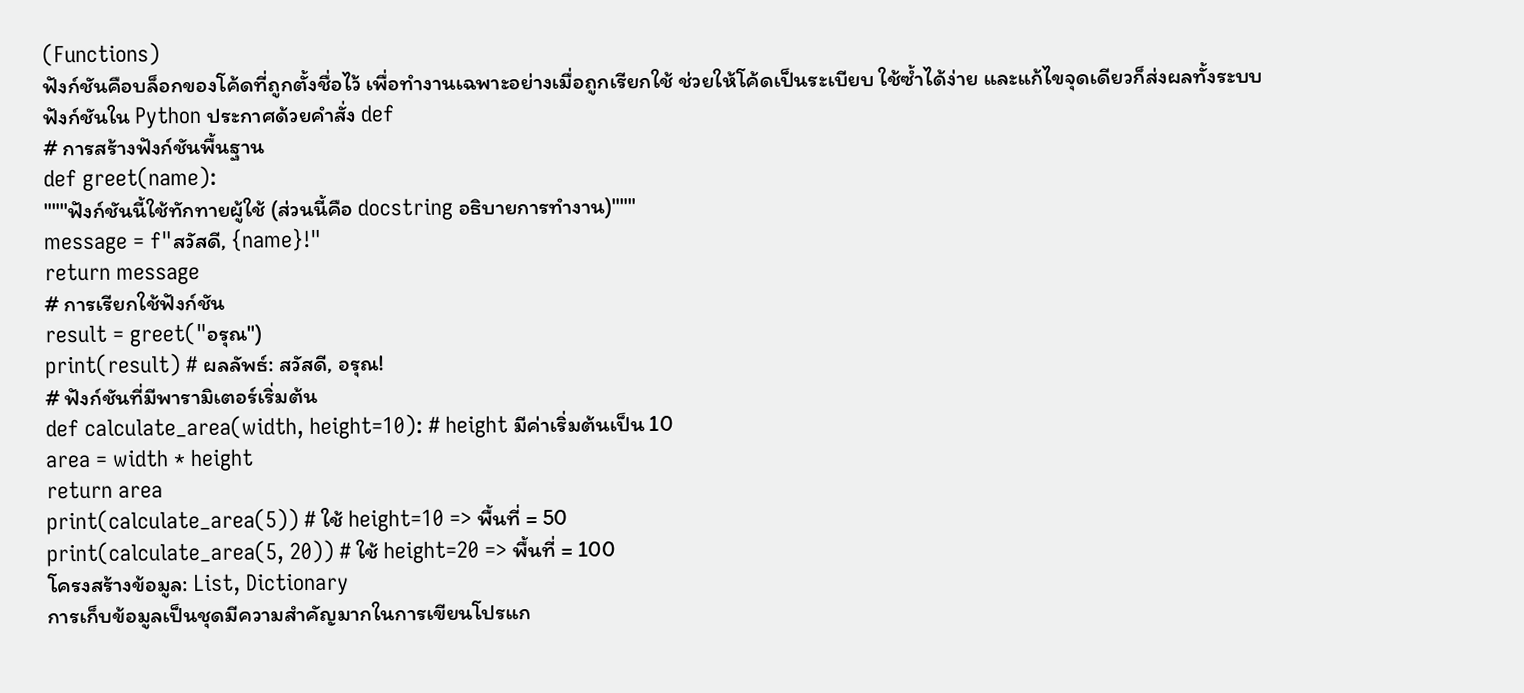(Functions)
ฟังก์ชันคือบล็อกของโค้ดที่ถูกตั้งชื่อไว้ เพื่อทำงานเฉพาะอย่างเมื่อถูกเรียกใช้ ช่วยให้โค้ดเป็นระเบียบ ใช้ซ้ำได้ง่าย และแก้ไขจุดเดียวก็ส่งผลทั้งระบบ ฟังก์ชันใน Python ประกาศด้วยคำสั่ง def
# การสร้างฟังก์ชันพื้นฐาน
def greet(name):
"""ฟังก์ชันนี้ใช้ทักทายผู้ใช้ (ส่วนนี้คือ docstring อธิบายการทำงาน)"""
message = f"สวัสดี, {name}!"
return message
# การเรียกใช้ฟังก์ชัน
result = greet("อรุณ")
print(result) # ผลลัพธ์: สวัสดี, อรุณ!
# ฟังก์ชันที่มีพารามิเตอร์เริ่มต้น
def calculate_area(width, height=10): # height มีค่าเริ่มต้นเป็น 10
area = width * height
return area
print(calculate_area(5)) # ใช้ height=10 => พื้นที่ = 50
print(calculate_area(5, 20)) # ใช้ height=20 => พื้นที่ = 100
โครงสร้างข้อมูล: List, Dictionary
การเก็บข้อมูลเป็นชุดมีความสำคัญมากในการเขียนโปรแก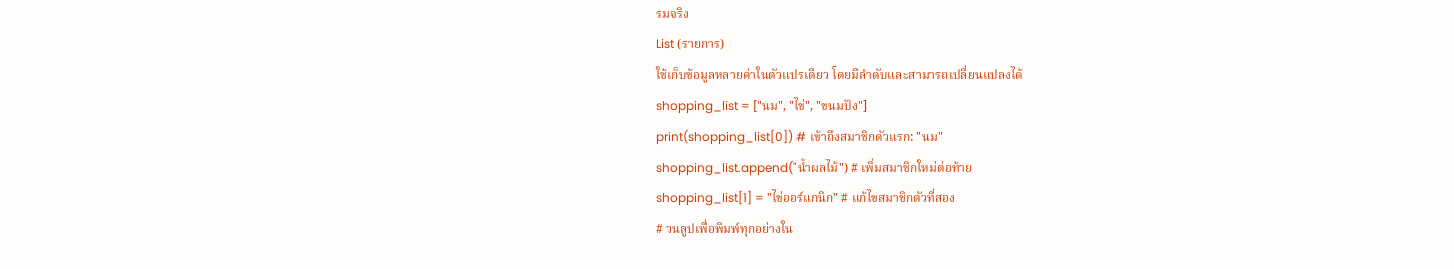รมจริง
List (รายการ)
ใช้เก็บข้อมูลหลายค่าในตัวแปรเดียว โดยมีลำดับและสามารถเปลี่ยนแปลงได้
shopping_list = ["นม", "ไข่", "ขนมปัง"]
print(shopping_list[0]) # เข้าถึงสมาชิกตัวแรก: "นม"
shopping_list.append("น้ำผลไม้") # เพิ่มสมาชิกใหม่ต่อท้าย
shopping_list[1] = "ไข่ออร์แกนิก" # แก้ไขสมาชิกตัวที่สอง
# วนลูปเพื่อพิมพ์ทุกอย่างใน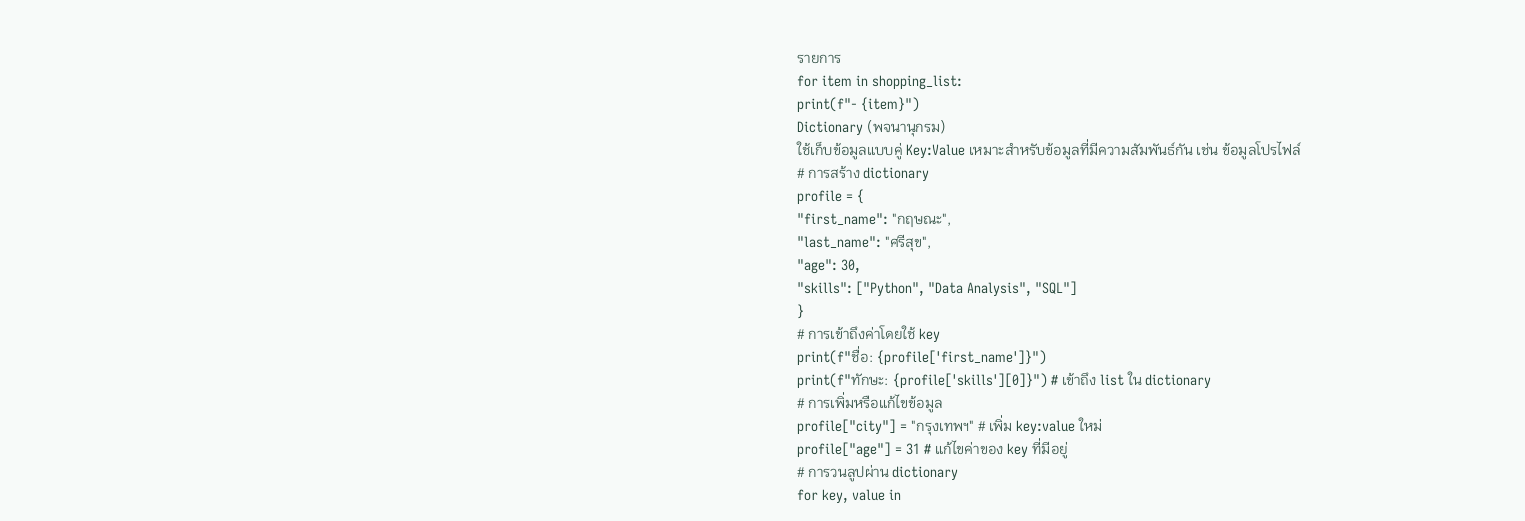รายการ
for item in shopping_list:
print(f"- {item}")
Dictionary (พจนานุกรม)
ใช้เก็บข้อมูลแบบคู่ Key:Value เหมาะสำหรับข้อมูลที่มีความสัมพันธ์กัน เช่น ข้อมูลโปรไฟล์
# การสร้าง dictionary
profile = {
"first_name": "กฤษณะ",
"last_name": "ศรีสุข",
"age": 30,
"skills": ["Python", "Data Analysis", "SQL"]
}
# การเข้าถึงค่าโดยใช้ key
print(f"ชื่อ: {profile['first_name']}")
print(f"ทักษะ: {profile['skills'][0]}") # เข้าถึง list ใน dictionary
# การเพิ่มหรือแก้ไขข้อมูล
profile["city"] = "กรุงเทพฯ" # เพิ่ม key:value ใหม่
profile["age"] = 31 # แก้ไขค่าของ key ที่มีอยู่
# การวนลูปผ่าน dictionary
for key, value in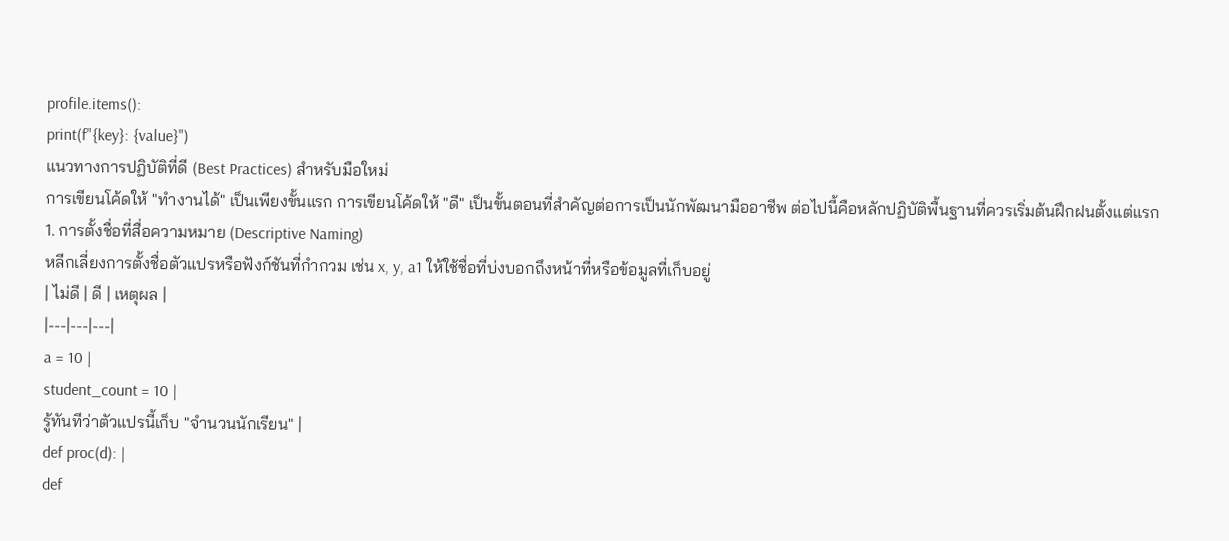profile.items():
print(f"{key}: {value}")
แนวทางการปฏิบัติที่ดี (Best Practices) สำหรับมือใหม่
การเขียนโค้ดให้ "ทำงานได้" เป็นเพียงขั้นแรก การเขียนโค้ดให้ "ดี" เป็นขั้นตอนที่สำคัญต่อการเป็นนักพัฒนามืออาชีพ ต่อไปนี้คือหลักปฏิบัติพื้นฐานที่ควรเริ่มต้นฝึกฝนตั้งแต่แรก
1. การตั้งชื่อที่สื่อความหมาย (Descriptive Naming)
หลีกเลี่ยงการตั้งชื่อตัวแปรหรือฟังก์ชันที่กำกวม เช่น x, y, a1 ให้ใช้ชื่อที่บ่งบอกถึงหน้าที่หรือข้อมูลที่เก็บอยู่
| ไม่ดี | ดี | เหตุผล |
|---|---|---|
a = 10 |
student_count = 10 |
รู้ทันทีว่าตัวแปรนี้เก็บ "จำนวนนักเรียน" |
def proc(d): |
def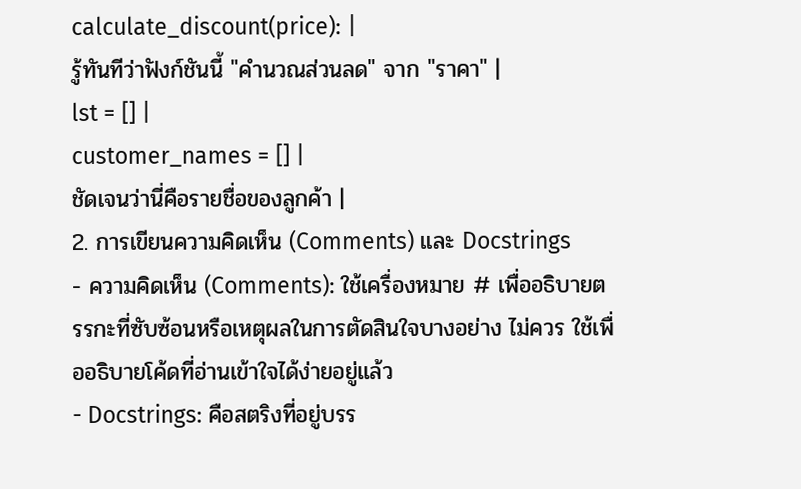calculate_discount(price): |
รู้ทันทีว่าฟังก์ชันนี้ "คำนวณส่วนลด" จาก "ราคา" |
lst = [] |
customer_names = [] |
ชัดเจนว่านี่คือรายชื่อของลูกค้า |
2. การเขียนความคิดเห็น (Comments) และ Docstrings
- ความคิดเห็น (Comments): ใช้เครื่องหมาย # เพื่ออธิบายตรรกะที่ซับซ้อนหรือเหตุผลในการตัดสินใจบางอย่าง ไม่ควร ใช้เพื่ออธิบายโค้ดที่อ่านเข้าใจได้ง่ายอยู่แล้ว
- Docstrings: คือสตริงที่อยู่บรร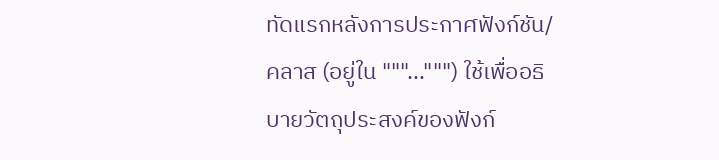ทัดแรกหลังการประกาศฟังก์ชัน/คลาส (อยู่ใน """...""") ใช้เพื่ออธิบายวัตถุประสงค์ของฟังก์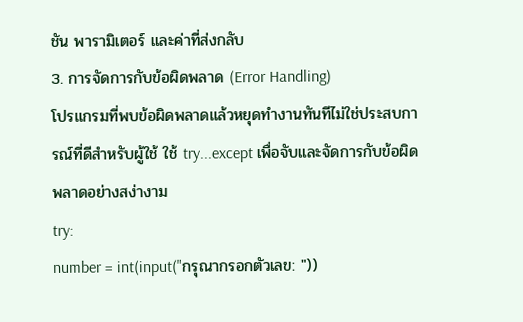ชัน พารามิเตอร์ และค่าที่ส่งกลับ
3. การจัดการกับข้อผิดพลาด (Error Handling)
โปรแกรมที่พบข้อผิดพลาดแล้วหยุดทำงานทันทีไม่ใช่ประสบการณ์ที่ดีสำหรับผู้ใช้ ใช้ try...except เพื่อจับและจัดการกับข้อผิดพลาดอย่างสง่างาม
try:
number = int(input("กรุณากรอกตัวเลข: "))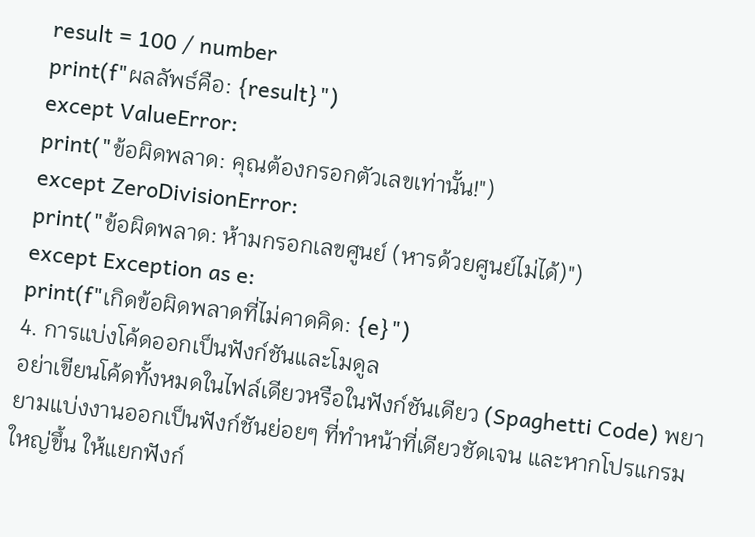result = 100 / number
print(f"ผลลัพธ์คือ: {result}")
except ValueError:
print("ข้อผิดพลาด: คุณต้องกรอกตัวเลขเท่านั้น!")
except ZeroDivisionError:
print("ข้อผิดพลาด: ห้ามกรอกเลขศูนย์ (หารด้วยศูนย์ไม่ได้)")
except Exception as e:
print(f"เกิดข้อผิดพลาดที่ไม่คาดคิด: {e}")
4. การแบ่งโค้ดออกเป็นฟังก์ชันและโมดูล
อย่าเขียนโค้ดทั้งหมดในไฟล์เดียวหรือในฟังก์ชันเดียว (Spaghetti Code) พยายามแบ่งงานออกเป็นฟังก์ชันย่อยๆ ที่ทำหน้าที่เดียวชัดเจน และหากโปรแกรมใหญ่ขึ้น ให้แยกฟังก์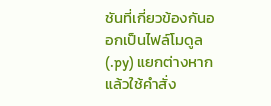ชันที่เกี่ยวข้องกันออกเป็นไฟล์โมดูล (.py) แยกต่างหาก แล้วใช้คำสั่ง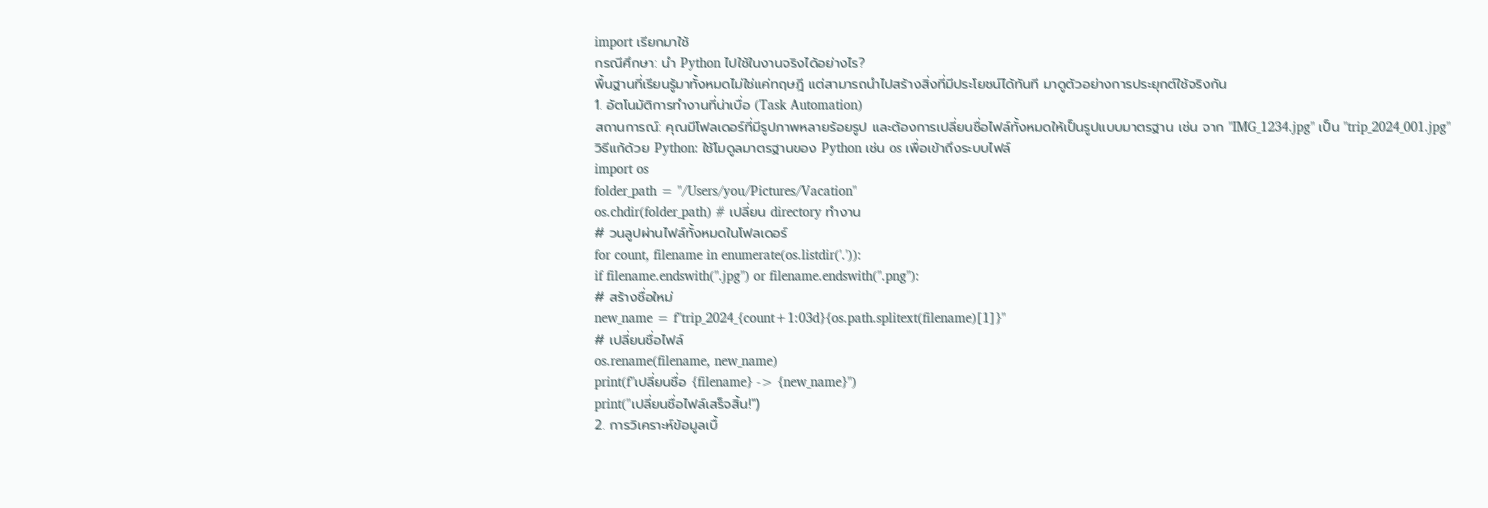import เรียกมาใช้
กรณีศึกษา: นำ Python ไปใช้ในงานจริงได้อย่างไร?
พื้นฐานที่เรียนรู้มาทั้งหมดไม่ใช่แค่ทฤษฎี แต่สามารถนำไปสร้างสิ่งที่มีประโยชน์ได้ทันที มาดูตัวอย่างการประยุกต์ใช้จริงกัน
1. อัตโนมัติการทำงานที่น่าเบื่อ (Task Automation)
สถานการณ์: คุณมีโฟลเดอร์ที่มีรูปภาพหลายร้อยรูป และต้องการเปลี่ยนชื่อไฟล์ทั้งหมดให้เป็นรูปแบบมาตรฐาน เช่น จาก "IMG_1234.jpg" เป็น "trip_2024_001.jpg"
วิธีแก้ด้วย Python: ใช้โมดูลมาตรฐานของ Python เช่น os เพื่อเข้าถึงระบบไฟล์
import os
folder_path = "/Users/you/Pictures/Vacation"
os.chdir(folder_path) # เปลี่ยน directory ทำงาน
# วนลูปผ่านไฟล์ทั้งหมดในโฟลเดอร์
for count, filename in enumerate(os.listdir('.')):
if filename.endswith(".jpg") or filename.endswith(".png"):
# สร้างชื่อใหม่
new_name = f"trip_2024_{count+1:03d}{os.path.splitext(filename)[1]}"
# เปลี่ยนชื่อไฟล์
os.rename(filename, new_name)
print(f"เปลี่ยนชื่อ {filename} -> {new_name}")
print("เปลี่ยนชื่อไฟล์เสร็จสิ้น!")
2. การวิเคราะห์ข้อมูลเบื้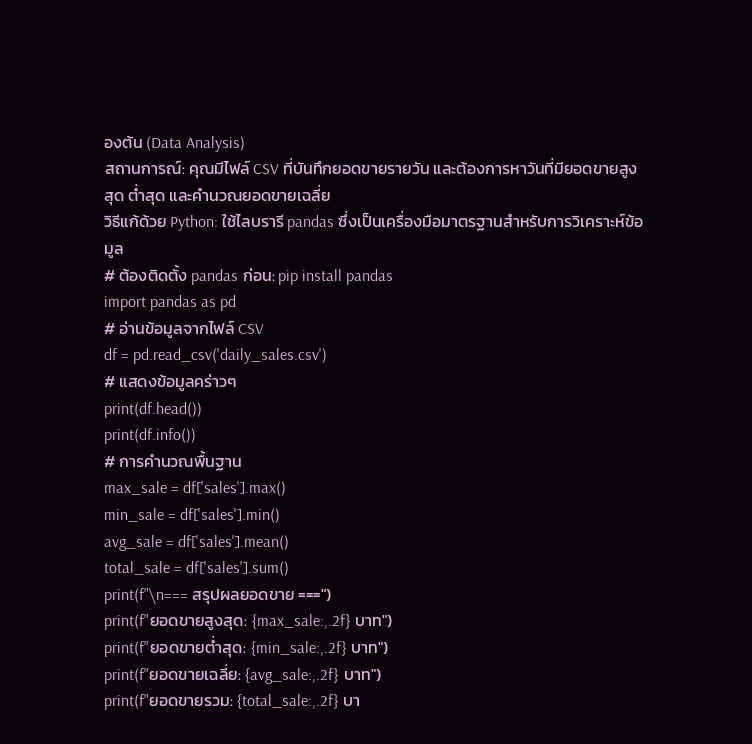องต้น (Data Analysis)
สถานการณ์: คุณมีไฟล์ CSV ที่บันทึกยอดขายรายวัน และต้องการหาวันที่มียอดขายสูงสุด ต่ำสุด และคำนวณยอดขายเฉลี่ย
วิธีแก้ด้วย Python: ใช้ไลบรารี pandas ซึ่งเป็นเครื่องมือมาตรฐานสำหรับการวิเคราะห์ข้อมูล
# ต้องติดตั้ง pandas ก่อน: pip install pandas
import pandas as pd
# อ่านข้อมูลจากไฟล์ CSV
df = pd.read_csv('daily_sales.csv')
# แสดงข้อมูลคร่าวๆ
print(df.head())
print(df.info())
# การคำนวณพื้นฐาน
max_sale = df['sales'].max()
min_sale = df['sales'].min()
avg_sale = df['sales'].mean()
total_sale = df['sales'].sum()
print(f"\n=== สรุปผลยอดขาย ===")
print(f"ยอดขายสูงสุด: {max_sale:,.2f} บาท")
print(f"ยอดขายต่ำสุด: {min_sale:,.2f} บาท")
print(f"ยอดขายเฉลี่ย: {avg_sale:,.2f} บาท")
print(f"ยอดขายรวม: {total_sale:,.2f} บา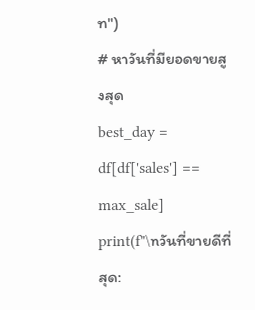ท")
# หาวันที่มียอดขายสูงสุด
best_day = df[df['sales'] == max_sale]
print(f"\nวันที่ขายดีที่สุด: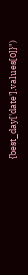{best_day['date'].values[0]}")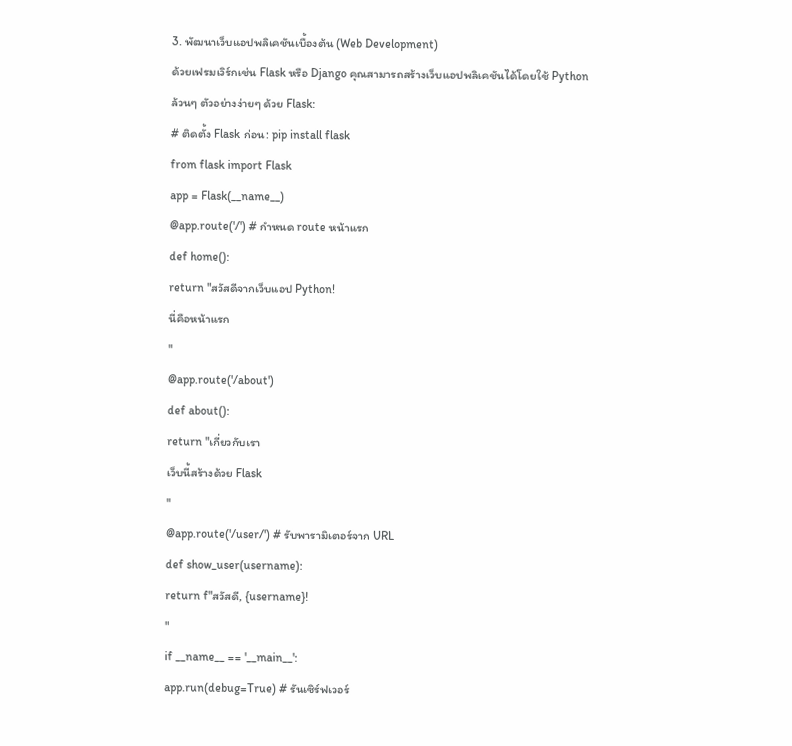3. พัฒนาเว็บแอปพลิเคชันเบื้องต้น (Web Development)
ด้วยเฟรมเวิร์กเช่น Flask หรือ Django คุณสามารถสร้างเว็บแอปพลิเคชันได้โดยใช้ Python ล้วนๆ ตัวอย่างง่ายๆ ด้วย Flask:
# ติดตั้ง Flask ก่อน: pip install flask
from flask import Flask
app = Flask(__name__)
@app.route('/') # กำหนด route หน้าแรก
def home():
return "สวัสดีจากเว็บแอป Python!
นี่คือหน้าแรก
"
@app.route('/about')
def about():
return "เกี่ยวกับเรา
เว็บนี้สร้างด้วย Flask
"
@app.route('/user/') # รับพารามิเตอร์จาก URL
def show_user(username):
return f"สวัสดี, {username}!
"
if __name__ == '__main__':
app.run(debug=True) # รันเซิร์ฟเวอร์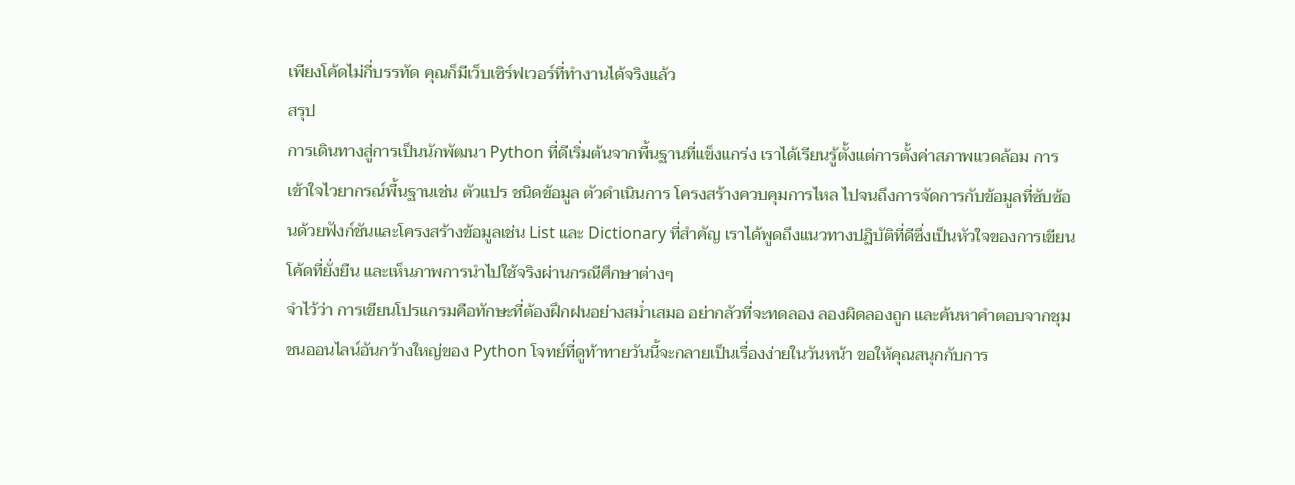เพียงโค้ดไม่กี่บรรทัด คุณก็มีเว็บเซิร์ฟเวอร์ที่ทำงานได้จริงแล้ว
สรุป
การเดินทางสู่การเป็นนักพัฒนา Python ที่ดีเริ่มต้นจากพื้นฐานที่แข็งแกร่ง เราได้เรียนรู้ตั้งแต่การตั้งค่าสภาพแวดล้อม การเข้าใจไวยากรณ์พื้นฐานเช่น ตัวแปร ชนิดข้อมูล ตัวดำเนินการ โครงสร้างควบคุมการไหล ไปจนถึงการจัดการกับข้อมูลที่ซับซ้อนด้วยฟังก์ชันและโครงสร้างข้อมูลเช่น List และ Dictionary ที่สำคัญ เราได้พูดถึงแนวทางปฏิบัติที่ดีซึ่งเป็นหัวใจของการเขียนโค้ดที่ยั่งยืน และเห็นภาพการนำไปใช้จริงผ่านกรณีศึกษาต่างๆ
จำไว้ว่า การเขียนโปรแกรมคือทักษะที่ต้องฝึกฝนอย่างสม่ำเสมอ อย่ากลัวที่จะทดลอง ลองผิดลองถูก และค้นหาคำตอบจากชุมชนออนไลน์อันกว้างใหญ่ของ Python โจทย์ที่ดูท้าทายวันนี้จะกลายเป็นเรื่องง่ายในวันหน้า ขอให้คุณสนุกกับการ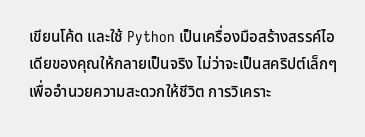เขียนโค้ด และใช้ Python เป็นเครื่องมือสร้างสรรค์ไอเดียของคุณให้กลายเป็นจริง ไม่ว่าจะเป็นสคริปต์เล็กๆ เพื่ออำนวยความสะดวกให้ชีวิต การวิเคราะ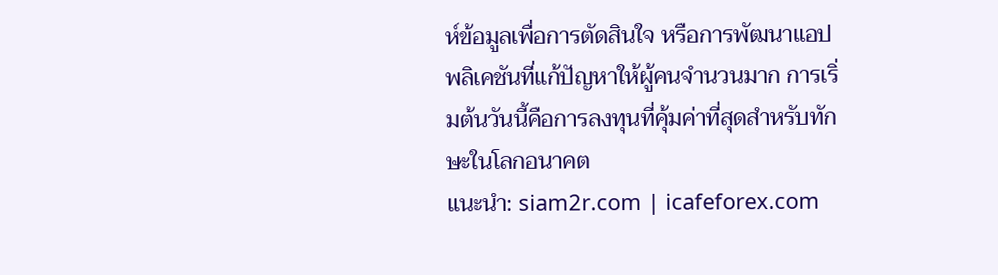ห์ข้อมูลเพื่อการตัดสินใจ หรือการพัฒนาแอปพลิเคชันที่แก้ปัญหาให้ผู้คนจำนวนมาก การเริ่มต้นวันนี้คือการลงทุนที่คุ้มค่าที่สุดสำหรับทักษะในโลกอนาคต
แนะนำ: siam2r.com | icafeforex.com